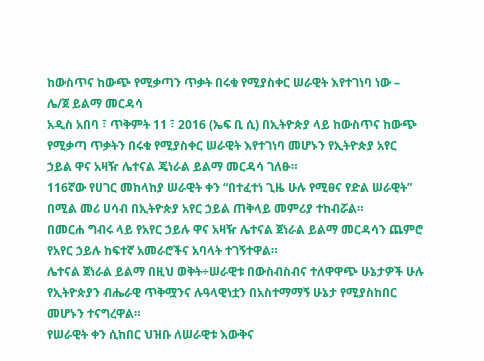ከውስጥና ከውጭ የሚቃጣን ጥቃት በሩቁ የሚያስቀር ሠራዊት እየተገነባ ነው – ሌ/ጀ ይልማ መርዳሳ
አዲስ አበባ ፣ ጥቅምት 11 ፣ 2016 (ኤፍ ቢ ሲ) በኢትዮጵያ ላይ ከውስጥና ከውጭ የሚቃጣ ጥቃትን በሩቁ የሚያስቀር ሠራዊት እየተገነባ መሆኑን የኢትዮጵያ አየር ኃይል ዋና አዛዥ ሌተናል ጄነራል ይልማ መርዳሳ ገለፁ።
116ኛው የሀገር መከላከያ ሠራዊት ቀን “በተፈተነ ጊዜ ሁሉ የሚፀና የድል ሠራዊት” በሚል መሪ ሀሳብ በኢትዮጵያ አየር ኃይል ጠቅላይ መምሪያ ተከብሯል።
በመርሐ ግብሩ ላይ የአየር ኃይሉ ዋና አዛዥ ሌተናል ጀነራል ይልማ መርዳሳን ጨምሮ የአየር ኃይሉ ከፍተኛ አመራሮችና አባላት ተገኝተዋል።
ሌተናል ጀነራል ይልማ በዚህ ወቅት÷ሠራዊቱ በውስብስብና ተለዋዋጭ ሁኔታዎች ሁሉ የኢትዮጵያን ብሔራዊ ጥቅሟንና ሉዓላዊነቷን በአስተማማኝ ሁኔታ የሚያስከበር መሆኑን ተናግረዋል።
የሠራዊት ቀን ሲከበር ህዝቡ ለሠራዊቱ እውቅና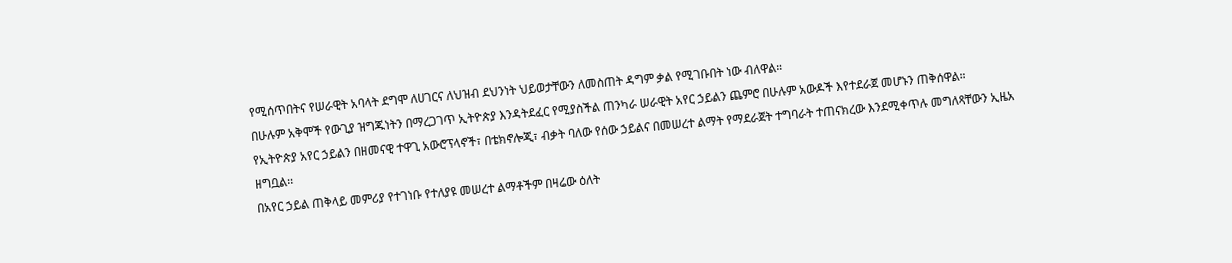የሚሰጥበትና የሠራዊት አባላት ደግሞ ለሀገርና ለህዝብ ደህንነት ህይወታቸውን ለመስጠት ዳግም ቃል የሚገቡበት ነው ብለዋል።
በሁሉም አቅሞች የውጊያ ዝግጁነትን በማረጋገጥ ኢትዮጵያ እንዳትደፈር የሚያስችል ጠንካራ ሠራዊት አየር ኃይልን ጨምሮ በሁሉም አውዶች እየተደራጀ መሆኑን ጠቅሰዋል።
የኢትዮጵያ አየር ኃይልን በዘመናዊ ተዋጊ አውሮፕላኖች፣ በቴክኖሎጂ፣ ብቃት ባለው የሰው ኃይልና በመሠረተ ልማት የማደራጀት ተግባራት ተጠናክረው እንደሚቀጥሉ መግለጻቸውን ኢዜአ ዘግቧል፡፡
በአየር ኃይል ጠቅላይ መምሪያ የተገነቡ የተለያዩ መሠረተ ልማቶችም በዛሬው ዕለት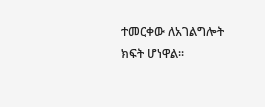ተመርቀው ለአገልግሎት ክፍት ሆነዋል፡፡